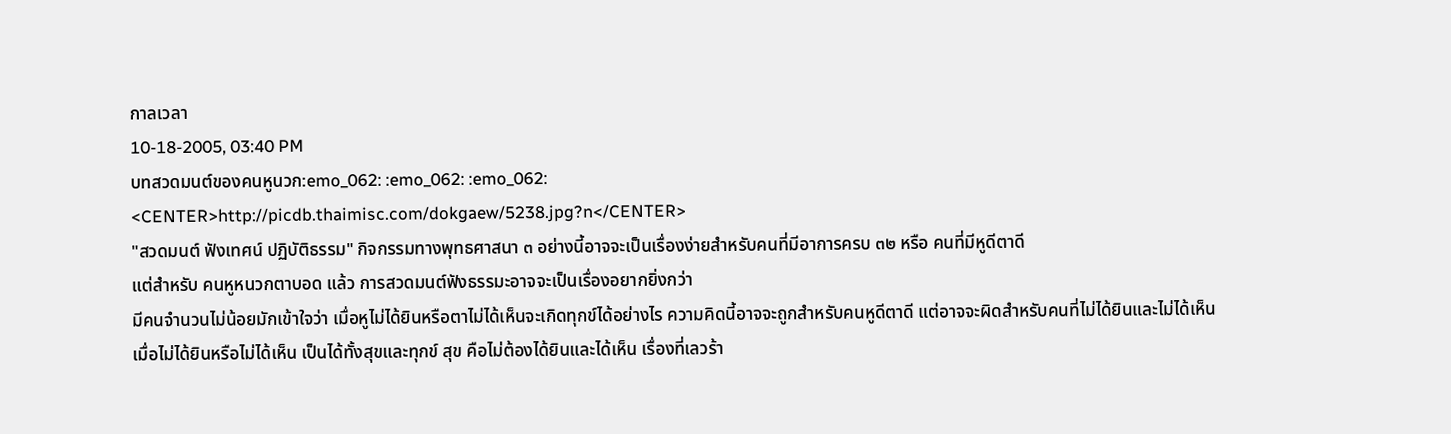กาลเวลา
10-18-2005, 03:40 PM
บทสวดมนต์ของคนหูนวก:emo_062: :emo_062: :emo_062:
<CENTER>http://picdb.thaimisc.com/dokgaew/5238.jpg?n</CENTER>
"สวดมนต์ ฟังเทศน์ ปฏิบัติธรรม" กิจกรรมทางพุทธศาสนา ๓ อย่างนี้อาจจะเป็นเรื่องง่ายสำหรับคนที่มีอาการครบ ๓๒ หรือ คนที่มีหูดีตาดี
แต่สำหรับ คนหูหนวกตาบอด แล้ว การสวดมนต์ฟังธรรมะอาจจะเป็นเรื่องอยากยิ่งกว่า
มีคนจำนวนไม่น้อยมักเข้าใจว่า เมื่อหูไม่ได้ยินหรือตาไม่ได้เห็นจะเกิดทุกข์ได้อย่างไร ความคิดนี้อาจจะถูกสำหรับคนหูดีตาดี แต่อาจจะผิดสำหรับคนที่ไม่ได้ยินและไม่ได้เห็น
เมื่อไม่ได้ยินหรือไม่ได้เห็น เป็นได้ทั้งสุขและทุกข์ สุข คือไม่ต้องได้ยินและได้เห็น เรื่องที่เลวร้า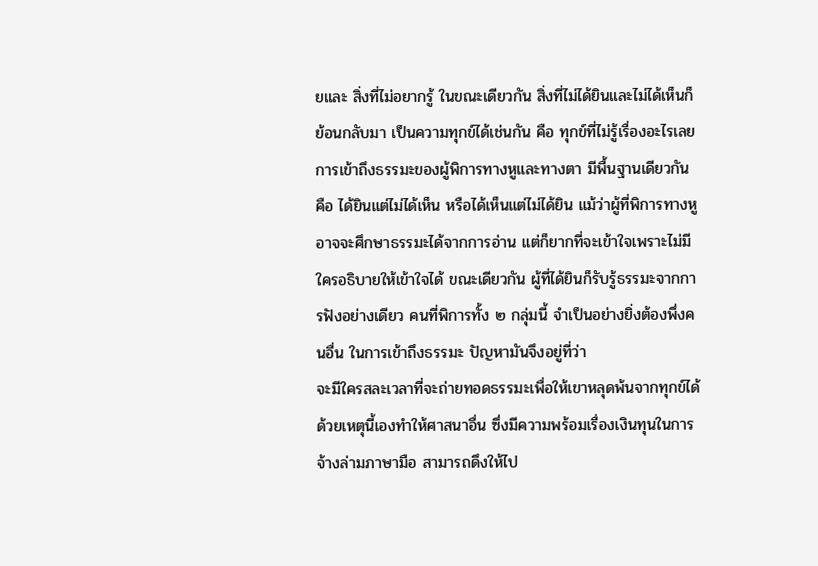ยและ สิ่งที่ไม่อยากรู้ ในขณะเดียวกัน สิ่งที่ไม่ได้ยินและไม่ได้เห็นก็ย้อนกลับมา เป็นความทุกข์ได้เช่นกัน คือ ทุกข์ที่ไม่รู้เรื่องอะไรเลย
การเข้าถึงธรรมะของผู้พิการทางหูและทางตา มีพื้นฐานเดียวกัน คือ ได้ยินแต่ไม่ได้เห็น หรือได้เห็นแต่ไม่ได้ยิน แม้ว่าผู้ที่พิการทางหูอาจจะศึกษาธรรมะได้จากการอ่าน แต่ก็ยากที่จะเข้าใจเพราะไม่มีใครอธิบายให้เข้าใจได้ ขณะเดียวกัน ผู้ที่ได้ยินก็รับรู้ธรรมะจากการฟังอย่างเดียว คนที่พิการทั้ง ๒ กลุ่มนี้ จำเป็นอย่างยิ่งต้องพึ่งคนอื่น ในการเข้าถึงธรรมะ ปัญหามันจึงอยู่ที่ว่า
จะมีใครสละเวลาที่จะถ่ายทอดธรรมะเพื่อให้เขาหลุดพ้นจากทุกข์ได้
ด้วยเหตุนี้เองทำให้ศาสนาอื่น ซึ่งมีความพร้อมเรื่องเงินทุนในการจ้างล่ามภาษามือ สามารถดึงให้ไป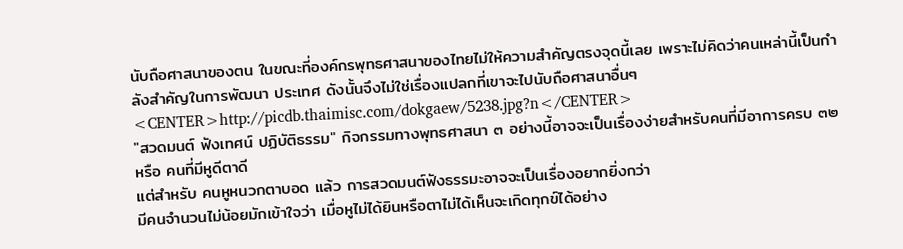นับถือศาสนาของตน ในขณะที่องค์กรพุทธศาสนาของไทยไม่ให้ความสำคัญตรงจุดนี้เลย เพราะไม่คิดว่าคนเหล่านี้เป็นกำลังสำคัญในการพัฒนา ประเทศ ดังนั้นจึงไม่ใช่เรื่องแปลกที่เขาจะไปนับถือศาสนาอื่นๆ
<CENTER>http://picdb.thaimisc.com/dokgaew/5238.jpg?n</CENTER>
"สวดมนต์ ฟังเทศน์ ปฏิบัติธรรม" กิจกรรมทางพุทธศาสนา ๓ อย่างนี้อาจจะเป็นเรื่องง่ายสำหรับคนที่มีอาการครบ ๓๒ หรือ คนที่มีหูดีตาดี
แต่สำหรับ คนหูหนวกตาบอด แล้ว การสวดมนต์ฟังธรรมะอาจจะเป็นเรื่องอยากยิ่งกว่า
มีคนจำนวนไม่น้อยมักเข้าใจว่า เมื่อหูไม่ได้ยินหรือตาไม่ได้เห็นจะเกิดทุกข์ได้อย่าง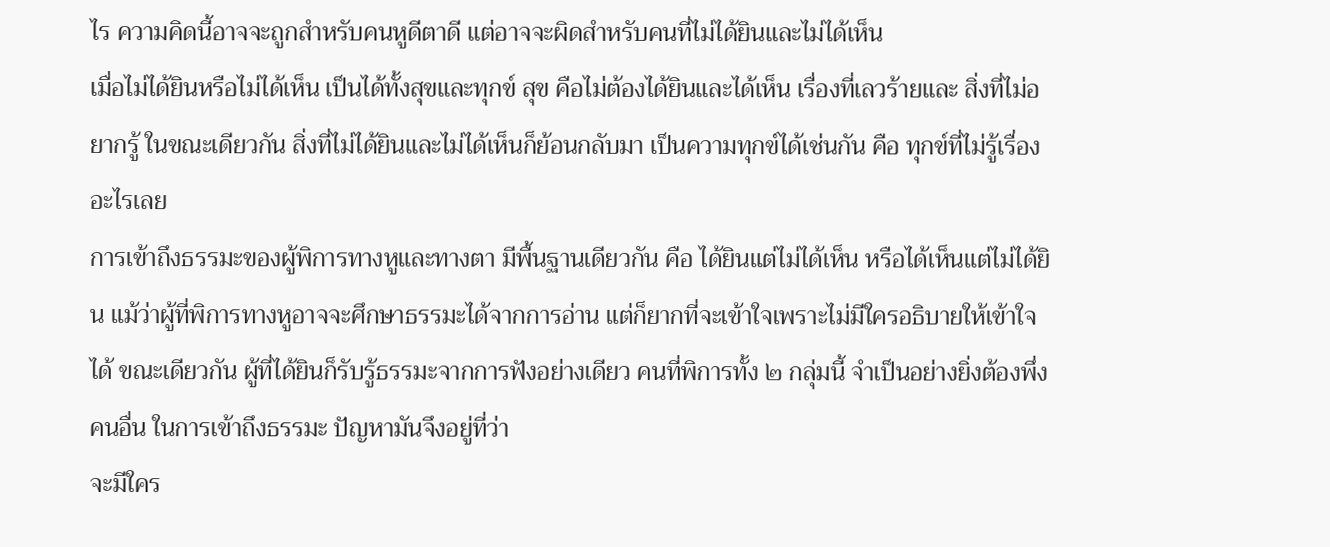ไร ความคิดนี้อาจจะถูกสำหรับคนหูดีตาดี แต่อาจจะผิดสำหรับคนที่ไม่ได้ยินและไม่ได้เห็น
เมื่อไม่ได้ยินหรือไม่ได้เห็น เป็นได้ทั้งสุขและทุกข์ สุข คือไม่ต้องได้ยินและได้เห็น เรื่องที่เลวร้ายและ สิ่งที่ไม่อยากรู้ ในขณะเดียวกัน สิ่งที่ไม่ได้ยินและไม่ได้เห็นก็ย้อนกลับมา เป็นความทุกข์ได้เช่นกัน คือ ทุกข์ที่ไม่รู้เรื่องอะไรเลย
การเข้าถึงธรรมะของผู้พิการทางหูและทางตา มีพื้นฐานเดียวกัน คือ ได้ยินแต่ไม่ได้เห็น หรือได้เห็นแต่ไม่ได้ยิน แม้ว่าผู้ที่พิการทางหูอาจจะศึกษาธรรมะได้จากการอ่าน แต่ก็ยากที่จะเข้าใจเพราะไม่มีใครอธิบายให้เข้าใจได้ ขณะเดียวกัน ผู้ที่ได้ยินก็รับรู้ธรรมะจากการฟังอย่างเดียว คนที่พิการทั้ง ๒ กลุ่มนี้ จำเป็นอย่างยิ่งต้องพึ่งคนอื่น ในการเข้าถึงธรรมะ ปัญหามันจึงอยู่ที่ว่า
จะมีใคร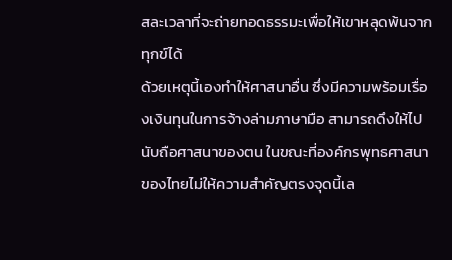สละเวลาที่จะถ่ายทอดธรรมะเพื่อให้เขาหลุดพ้นจากทุกข์ได้
ด้วยเหตุนี้เองทำให้ศาสนาอื่น ซึ่งมีความพร้อมเรื่องเงินทุนในการจ้างล่ามภาษามือ สามารถดึงให้ไปนับถือศาสนาของตน ในขณะที่องค์กรพุทธศาสนาของไทยไม่ให้ความสำคัญตรงจุดนี้เล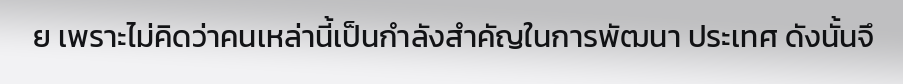ย เพราะไม่คิดว่าคนเหล่านี้เป็นกำลังสำคัญในการพัฒนา ประเทศ ดังนั้นจึ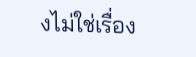งไม่ใช่เรื่อง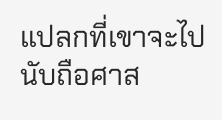แปลกที่เขาจะไปนับถือศาส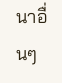นาอื่นๆ